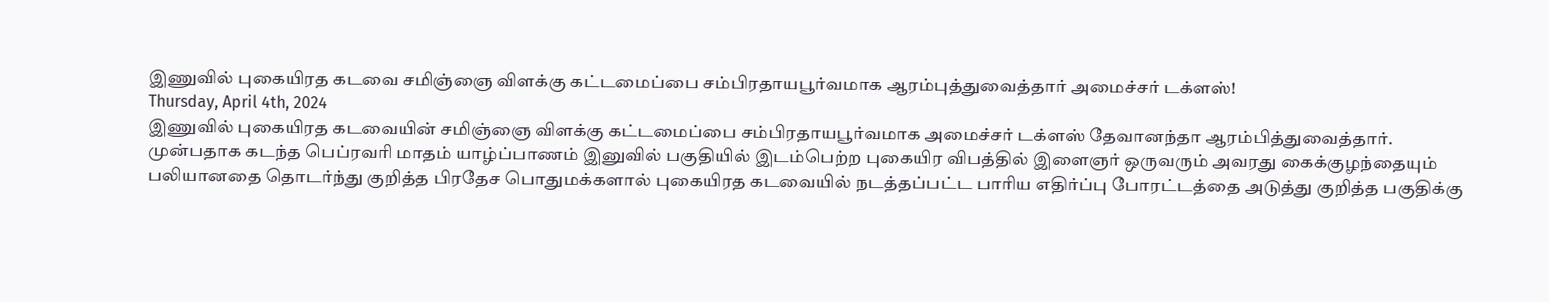இணுவில் புகையிரத கடவை சமிஞ்ஞை விளக்கு கட்டமைப்பை சம்பிரதாயபூர்வமாக ஆரம்புத்துவைத்தார் அமைச்சர் டக்ளஸ்!
Thursday, April 4th, 2024
இணுவில் புகையிரத கடவையின் சமிஞ்ஞை விளக்கு கட்டமைப்பை சம்பிரதாயபூர்வமாக அமைச்சர் டக்ளஸ் தேவானந்தா ஆரம்பித்துவைத்தார்.
முன்பதாக கடந்த பெப்ரவரி மாதம் யாழ்ப்பாணம் இனுவில் பகுதியில் இடம்பெற்ற புகையிர விபத்தில் இளைஞர் ஒருவரும் அவரது கைக்குழந்தையும் பலியானதை தொடர்ந்து குறித்த பிரதேச பொதுமக்களால் புகையிரத கடவையில் நடத்தப்பட்ட பாரிய எதிர்ப்பு போரட்டத்தை அடுத்து குறித்த பகுதிக்கு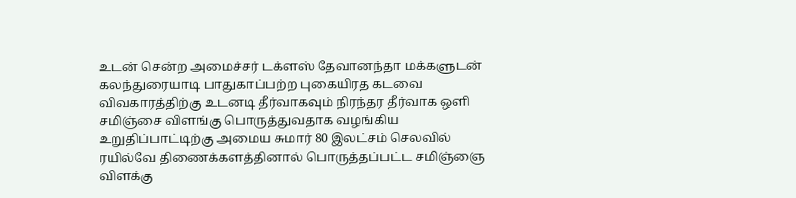உடன் சென்ற அமைச்சர் டக்ளஸ் தேவானந்தா மக்களுடன் கலந்துரையாடி பாதுகாப்பற்ற புகையிரத கடவை விவகாரத்திற்கு உடனடி தீர்வாகவும் நிரந்தர தீர்வாக ஒளி சமிஞ்சை விளங்கு பொருத்துவதாக வழங்கிய உறுதிப்பாட்டிற்கு அமைய சுமார் 80 இலட்சம் செலவில் ரயில்வே திணைக்களத்தினால் பொருத்தப்பட்ட சமிஞ்ஞை விளக்கு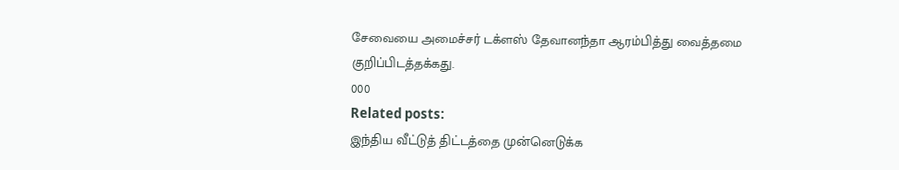சேவையை அமைச்சர் டக்ளஸ் தேவானந்தா ஆரம்பித்து வைத்தமை குறிப்பிடத்தக்கது.
000
Related posts:
இந்திய வீட்டுத் திட்டத்தை முன்னெடுக்க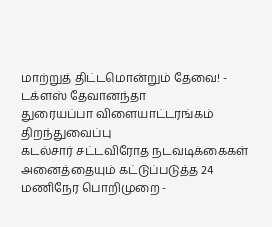மாற்றுத் திட்டமொன்றும் தேவை! - டக்ளஸ் தேவானந்தா
துரையப்பா விளையாட்டரங்கம் திறந்துவைப்பு
கடல்சார் சட்டவிரோத நடவடிக்கைகள் அனைத்தையும் கட்டுப்படுத்த 24 மணிநேர பொறிமுறை -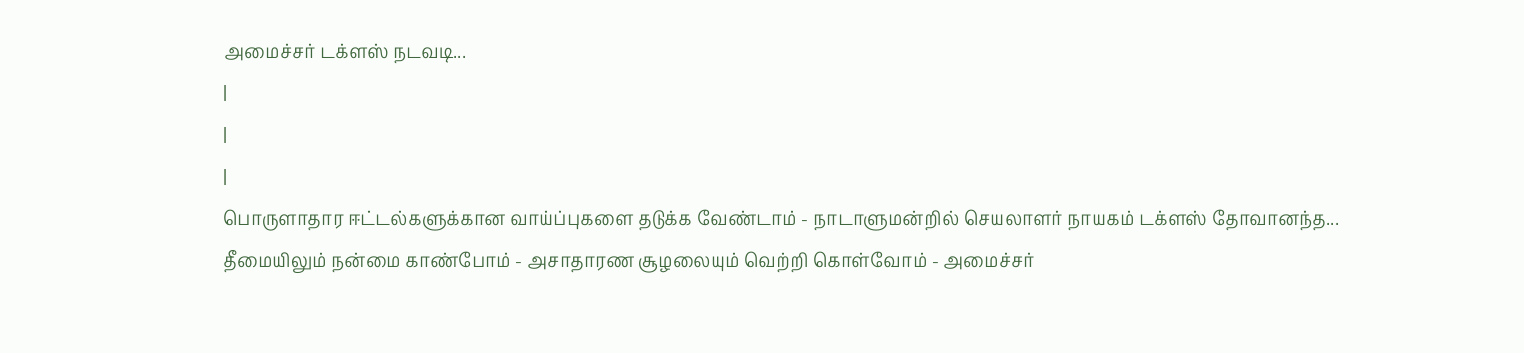அமைச்சர் டக்ளஸ் நடவடி...
|
|
|
பொருளாதார ஈட்டல்களுக்கான வாய்ப்புகளை தடுக்க வேண்டாம் - நாடாளுமன்றில் செயலாளர் நாயகம் டக்ளஸ் தோவானந்த...
தீமையிலும் நன்மை காண்போம் - அசாதாரண சூழலையும் வெற்றி கொள்வோம் - அமைச்சர்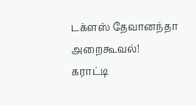டக்ளஸ் தேவானந்தா அறைகூவல்!
கராட்டி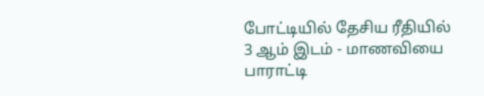போட்டியில் தேசிய ரீதியில் 3 ஆம் இடம் - மாணவியை பாராட்டி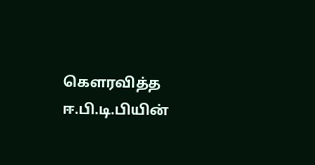கௌரவித்த ஈ.பி.டி.பியின்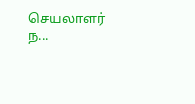செயலாளர் ந...